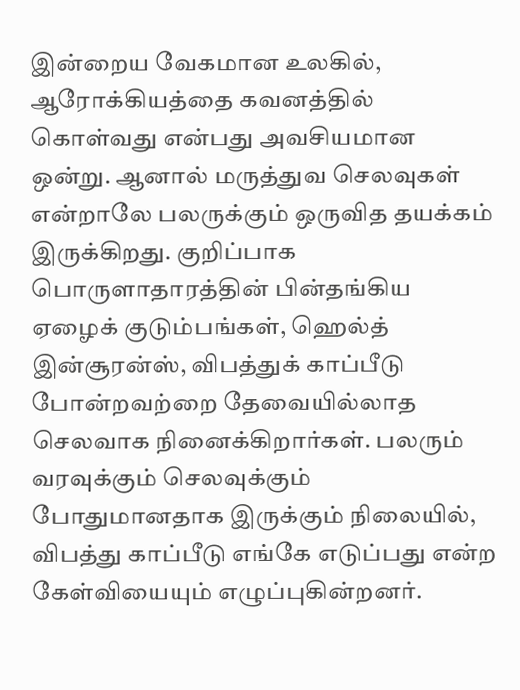இன்றைய வேகமான உலகில், ஆரோக்கியத்தை கவனத்தில் கொள்வது என்பது அவசியமான ஒன்று. ஆனால் மருத்துவ செலவுகள் என்றாலே பலருக்கும் ஒருவித தயக்கம் இருக்கிறது. குறிப்பாக பொருளாதாரத்தின் பின்தங்கிய ஏழைக் குடும்பங்கள், ஹெல்த் இன்சூரன்ஸ், விபத்துக் காப்பீடு போன்றவற்றை தேவையில்லாத செலவாக நினைக்கிறார்கள். பலரும் வரவுக்கும் செலவுக்கும் போதுமானதாக இருக்கும் நிலையில், விபத்து காப்பீடு எங்கே எடுப்பது என்ற கேள்வியையும் எழுப்புகின்றனர்.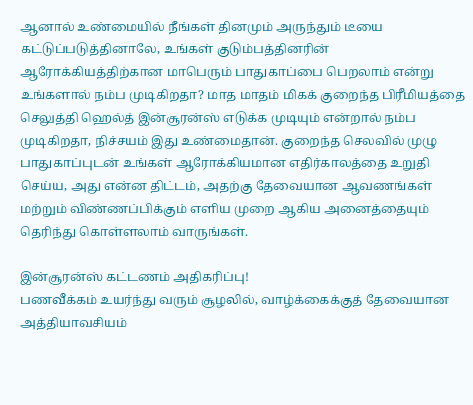ஆனால் உண்மையில் நீங்கள் தினமும் அருந்தும் டீயை கட்டுப்படுத்தினாலே, உங்கள் குடும்பத்தினரின் ஆரோக்கியத்திற்கான மாபெரும் பாதுகாப்பை பெறலாம் என்று உங்களால் நம்ப முடிகிறதா? மாத மாதம் மிகக் குறைந்த பிரீமியத்தை செலுத்தி ஹெல்த் இன்சூரன்ஸ் எடுக்க முடியும் என்றால் நம்ப முடிகிறதா, நிச்சயம் இது உண்மைதான். குறைந்த செலவில் முழு பாதுகாப்புடன் உங்கள் ஆரோக்கியமான எதிர்காலத்தை உறுதி செய்ய, அது என்ன திட்டம், அதற்கு தேவையான ஆவணங்கள் மற்றும் விண்ணப்பிக்கும் எளிய முறை ஆகிய அனைத்தையும் தெரிந்து கொள்ளலாம் வாருங்கள்.

இன்சூரன்ஸ் கட்டணம் அதிகரிப்பு!
பணவீக்கம் உயர்ந்து வரும் சூழலில், வாழ்க்கைக்குத் தேவையான அத்தியாவசியம்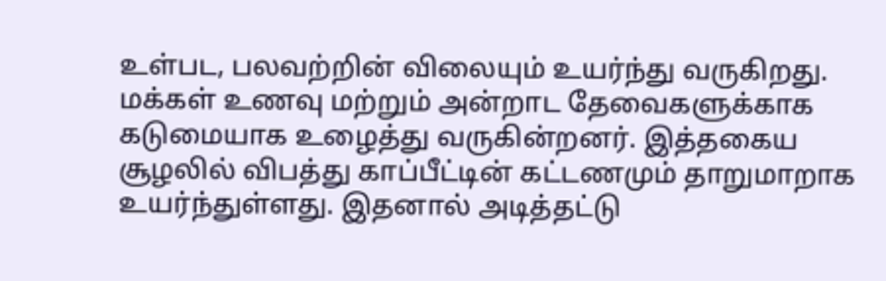உள்பட, பலவற்றின் விலையும் உயர்ந்து வருகிறது. மக்கள் உணவு மற்றும் அன்றாட தேவைகளுக்காக கடுமையாக உழைத்து வருகின்றனர். இத்தகைய சூழலில் விபத்து காப்பீட்டின் கட்டணமும் தாறுமாறாக உயர்ந்துள்ளது. இதனால் அடித்தட்டு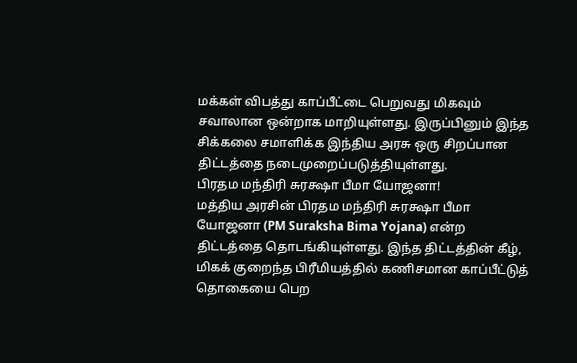மக்கள் விபத்து காப்பீட்டை பெறுவது மிகவும் சவாலான ஒன்றாக மாறியுள்ளது. இருப்பினும் இந்த சிக்கலை சமாளிக்க இந்திய அரசு ஒரு சிறப்பான திட்டத்தை நடைமுறைப்படுத்தியுள்ளது.
பிரதம மந்திரி சுரக்ஷா பீமா யோஜனா!
மத்திய அரசின் பிரதம மந்திரி சுரக்ஷா பீமா யோஜனா (PM Suraksha Bima Yojana) என்ற திட்டத்தை தொடங்கியுள்ளது. இந்த திட்டத்தின் கீழ், மிகக் குறைந்த பிரீமியத்தில் கணிசமான காப்பீட்டுத் தொகையை பெற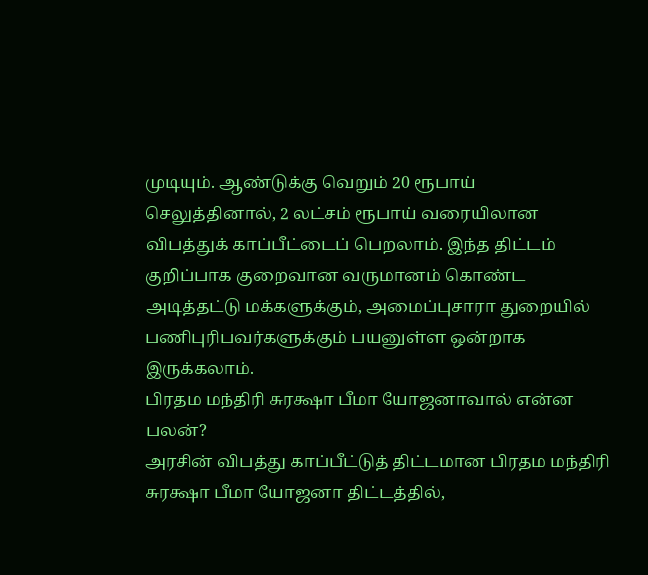முடியும். ஆண்டுக்கு வெறும் 20 ரூபாய் செலுத்தினால், 2 லட்சம் ரூபாய் வரையிலான விபத்துக் காப்பீட்டைப் பெறலாம். இந்த திட்டம் குறிப்பாக குறைவான வருமானம் கொண்ட அடித்தட்டு மக்களுக்கும், அமைப்புசாரா துறையில் பணிபுரிபவர்களுக்கும் பயனுள்ள ஒன்றாக இருக்கலாம்.
பிரதம மந்திரி சுரக்ஷா பீமா யோஜனாவால் என்ன பலன்?
அரசின் விபத்து காப்பீட்டுத் திட்டமான பிரதம மந்திரி சுரக்ஷா பீமா யோஜனா திட்டத்தில்,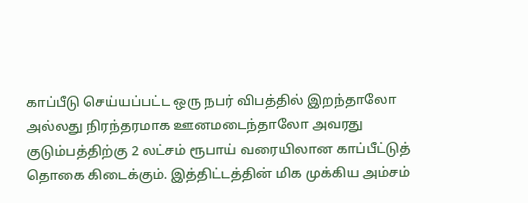காப்பீடு செய்யப்பட்ட ஒரு நபர் விபத்தில் இறந்தாலோ அல்லது நிரந்தரமாக ஊனமடைந்தாலோ அவரது குடும்பத்திற்கு 2 லட்சம் ரூபாய் வரையிலான காப்பீட்டுத் தொகை கிடைக்கும். இத்திட்டத்தின் மிக முக்கிய அம்சம்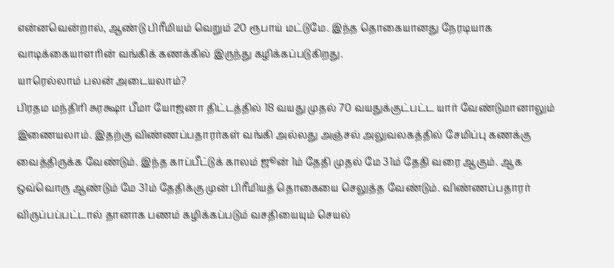என்னவென்றால், ஆண்டு பிரீமியம் வெறும் 20 ரூபாய் மட்டுமே. இந்த தொகையானது நேரடியாக வாடிக்கையாளரின் வங்கிக் கணக்கில் இருந்து கழிக்கப்படுகிறது.
யாரெல்லாம் பலன் அடையலாம்?
பிரதம மந்திரி சுரக்ஷா பீமா யோஜனா திட்டத்தில் 18 வயது முதல் 70 வயதுக்குட்பட்ட யார் வேண்டுமானாலும் இணையலாம். இதற்கு விண்ணப்பதாரர்கள் வங்கி அல்லது அஞ்சல் அலுவலகத்தில் சேமிப்பு கணக்கு வைத்திருக்க வேண்டும். இந்த காப்பீட்டுக் காலம் ஜூன் 1ம் தேதி முதல் மே 31ம் தேதி வரை ஆகும். ஆக ஒவ்வொரு ஆண்டும் மே 31ம் தேதிக்கு முன் பிரீமியத் தொகையை செலுத்த வேண்டும். விண்ணப்பதாரர் விருப்பப்பட்டால் தானாக பணம் கழிக்கப்படும் வசதியையும் செயல்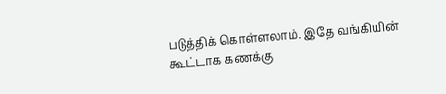படுத்திக் கொள்ளலாம். இதே வங்கியின் கூட்டாக கணக்கு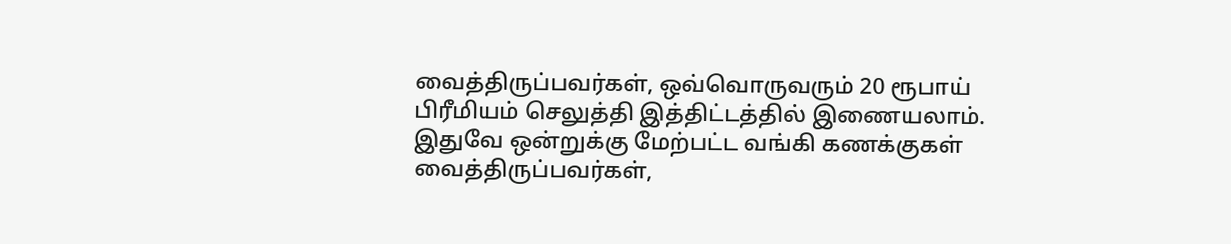வைத்திருப்பவர்கள், ஒவ்வொருவரும் 20 ரூபாய் பிரீமியம் செலுத்தி இத்திட்டத்தில் இணையலாம்.
இதுவே ஒன்றுக்கு மேற்பட்ட வங்கி கணக்குகள் வைத்திருப்பவர்கள்,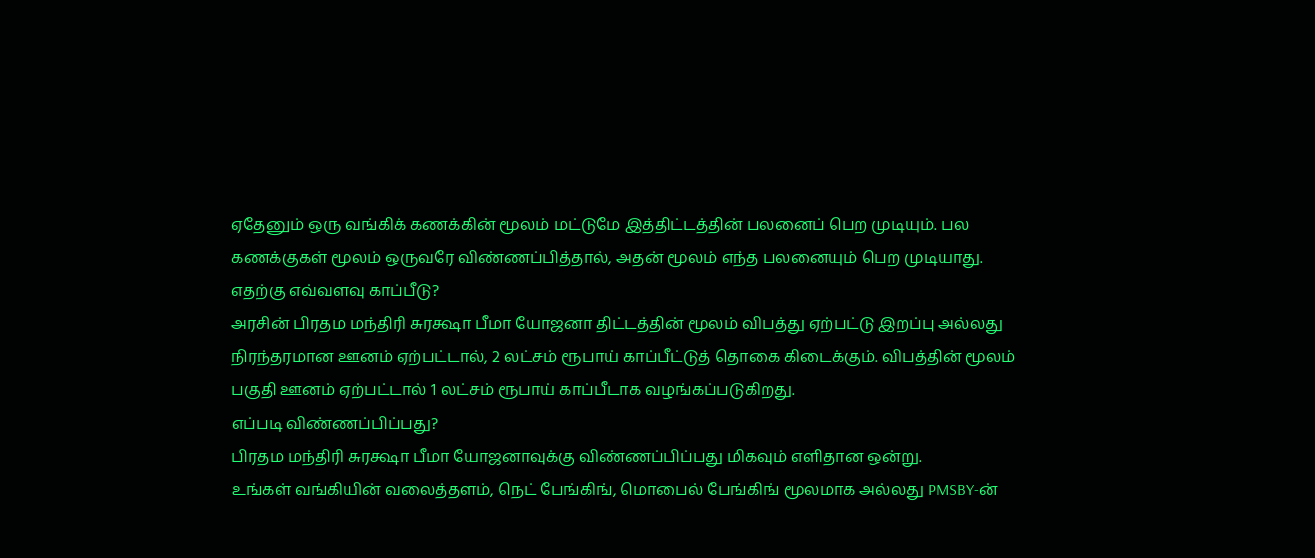ஏதேனும் ஒரு வங்கிக் கணக்கின் மூலம் மட்டுமே இத்திட்டத்தின் பலனைப் பெற முடியும். பல கணக்குகள் மூலம் ஒருவரே விண்ணப்பித்தால், அதன் மூலம் எந்த பலனையும் பெற முடியாது.
எதற்கு எவ்வளவு காப்பீடு?
அரசின் பிரதம மந்திரி சுரக்ஷா பீமா யோஜனா திட்டத்தின் மூலம் விபத்து ஏற்பட்டு இறப்பு அல்லது நிரந்தரமான ஊனம் ஏற்பட்டால், 2 லட்சம் ரூபாய் காப்பீட்டுத் தொகை கிடைக்கும். விபத்தின் மூலம் பகுதி ஊனம் ஏற்பட்டால் 1 லட்சம் ரூபாய் காப்பீடாக வழங்கப்படுகிறது.
எப்படி விண்ணப்பிப்பது?
பிரதம மந்திரி சுரக்ஷா பீமா யோஜனாவுக்கு விண்ணப்பிப்பது மிகவும் எளிதான ஒன்று.
உங்கள் வங்கியின் வலைத்தளம், நெட் பேங்கிங், மொபைல் பேங்கிங் மூலமாக அல்லது PMSBY-ன்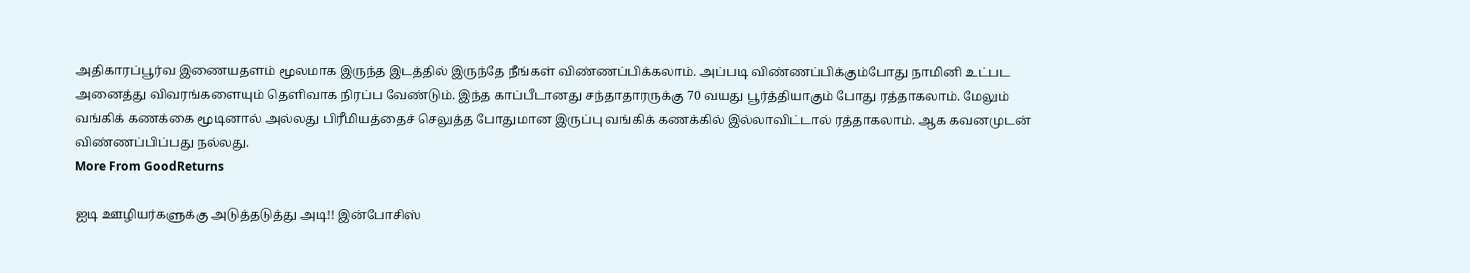அதிகாரப்பூர்வ இணையதளம் மூலமாக இருந்த இடத்தில் இருந்தே நீங்கள் விண்ணப்பிக்கலாம். அப்படி விண்ணப்பிக்கும்போது நாமினி உட்பட அனைத்து விவரங்களையும் தெளிவாக நிரப்ப வேண்டும். இந்த காப்பீடானது சந்தாதாரருக்கு 70 வயது பூர்த்தியாகும் போது ரத்தாகலாம். மேலும் வங்கிக் கணக்கை மூடினால் அல்லது பிரீமியத்தைச் செலுத்த போதுமான இருப்பு வங்கிக் கணக்கில் இல்லாவிட்டால் ரத்தாகலாம். ஆக கவனமுடன் விண்ணப்பிப்பது நல்லது.
More From GoodReturns

ஐடி ஊழியர்களுக்கு அடுத்தடுத்து அடி!! இன்போசிஸ்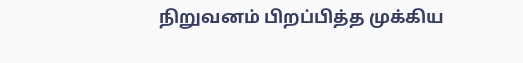நிறுவனம் பிறப்பித்த முக்கிய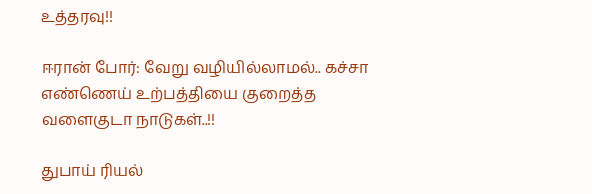உத்தரவு!!

ஈரான் போர்: வேறு வழியில்லாமல்.. கச்சா எண்ணெய் உற்பத்தியை குறைத்த வளைகுடா நாடுகள்..!!

துபாய் ரியல்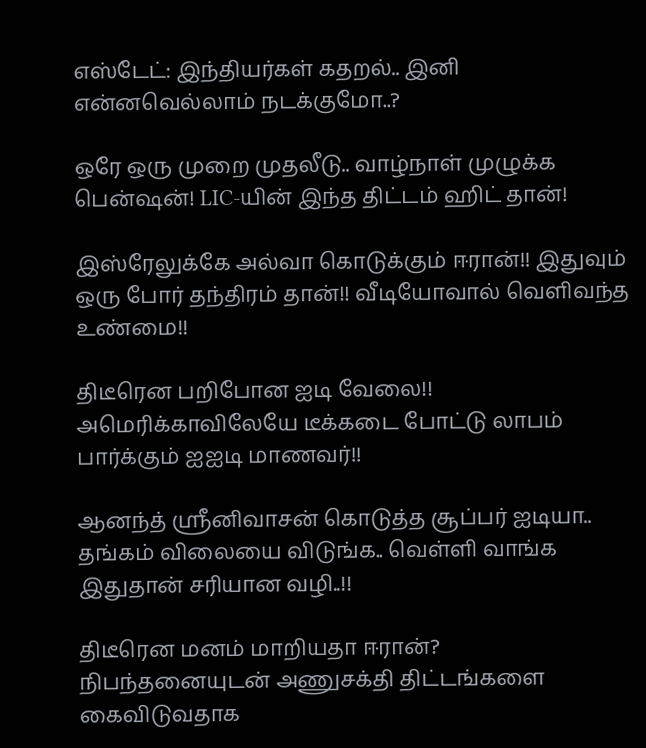எஸ்டேட்: இந்தியர்கள் கதறல்.. இனி என்னவெல்லாம் நடக்குமோ..?

ஒரே ஒரு முறை முதலீடு.. வாழ்நாள் முழுக்க பென்ஷன்! LIC-யின் இந்த திட்டம் ஹிட் தான்!

இஸ்ரேலுக்கே அல்வா கொடுக்கும் ஈரான்!! இதுவும் ஒரு போர் தந்திரம் தான்!! வீடியோவால் வெளிவந்த உண்மை!!

திடீரென பறிபோன ஐடி வேலை!! அமெரிக்காவிலேயே டீக்கடை போட்டு லாபம் பார்க்கும் ஐஐடி மாணவர்!!

ஆனந்த் ஸ்ரீனிவாசன் கொடுத்த சூப்பர் ஐடியா.. தங்கம் விலையை விடுங்க.. வெள்ளி வாங்க இதுதான் சரியான வழி..!!

திடீரென மனம் மாறியதா ஈரான்? நிபந்தனையுடன் அணுசக்தி திட்டங்களை கைவிடுவதாக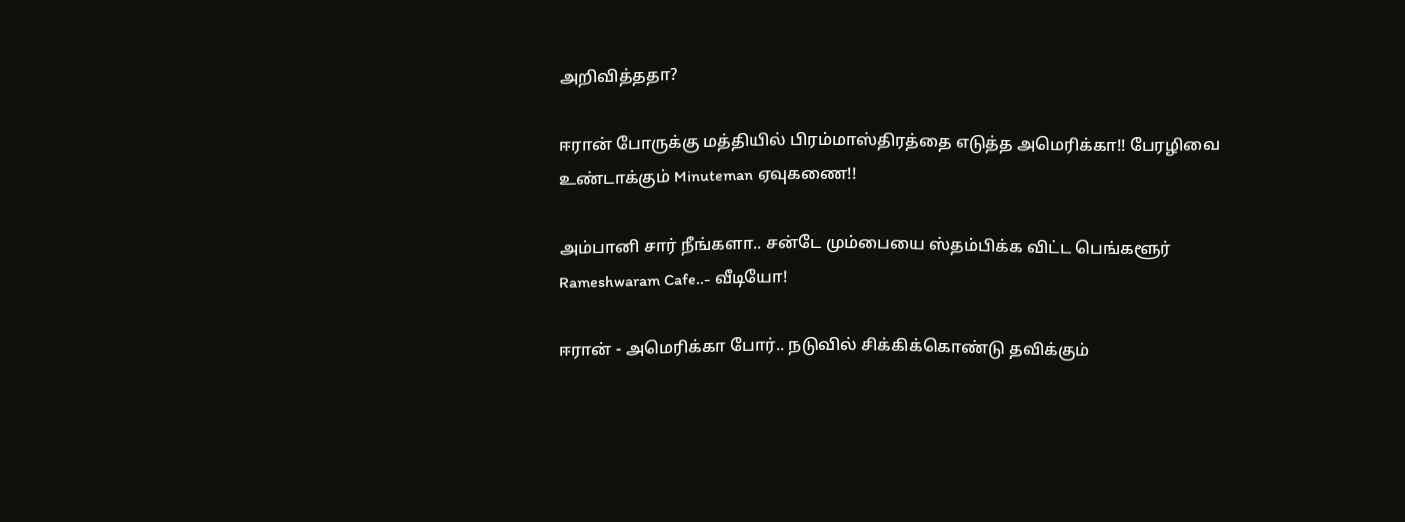அறிவித்ததா?

ஈரான் போருக்கு மத்தியில் பிரம்மாஸ்திரத்தை எடுத்த அமெரிக்கா!! பேரழிவை உண்டாக்கும் Minuteman ஏவுகணை!!

அம்பானி சார் நீங்களா.. சன்டே மும்பையை ஸ்தம்பிக்க விட்ட பெங்களூர் Rameshwaram Cafe..- வீடியோ!

ஈரான் - அமெரிக்கா போர்.. நடுவில் சிக்கிக்கொண்டு தவிக்கும்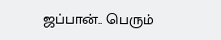ஜப்பான்.. பெரும்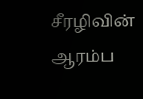சீரழிவின் ஆரம்ப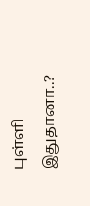புள்ளி இதுதானா..?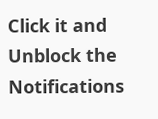Click it and Unblock the Notifications